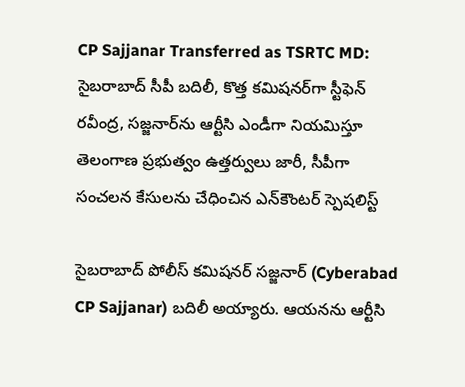CP Sajjanar Transferred as TSRTC MD: సైబరాబాద్‌ సీపీ బదిలీ, కొత్త కమిషనర్‌‌గా స్టీఫెన్ రవీంద్ర, సజ్జనార్‌ను ఆర్టీసి ఎండీగా నియమిస్తూ తెలంగాణ ప్రభుత్వం ఉత్తర్వులు జారీ, సీపీగా సంచలన కేసులను చేధించిన ఎన్‌కౌంటర్ స్పెషలిస్ట్

సైబరాబాద్‌ పోలీస్‌ కమిషనర్‌ సజ్జనార్‌ (Cyberabad CP Sajjanar) బదిలీ అయ్యారు. ఆయనను ఆర్టీసి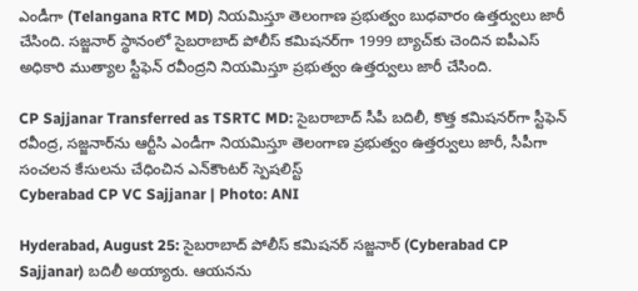ఎండీగా (Telangana RTC MD) నియమిస్తూ తెలంగాణ ప్రభుత్వం బుధవారం ఉత్తర్వులు జారీ చేసింది. సజ్జనార్‌ స్థానంలో సైబరాబాద్ పోలీస్ కమిషనర్‌గా 1999 బ్యాచ్‌కు చెందిన ఐపీఎస్ అధికారి ముత్యాల స్టీఫెన్ రవీంద్రని నియమిస్తూ ప్రభుత్వం ఉత్తర్వులు జారీ చేసింది.

CP Sajjanar Transferred as TSRTC MD: సైబరాబాద్‌ సీపీ బదిలీ, కొత్త కమిషనర్‌‌గా స్టీఫెన్ రవీంద్ర, సజ్జనార్‌ను ఆర్టీసి ఎండీగా నియమిస్తూ తెలంగాణ ప్రభుత్వం ఉత్తర్వులు జారీ, సీపీగా సంచలన కేసులను చేధించిన ఎన్‌కౌంటర్ స్పెషలిస్ట్
Cyberabad CP VC Sajjanar | Photo: ANI

Hyderabad, August 25: సైబరాబాద్‌ పోలీస్‌ కమిషనర్‌ సజ్జనార్‌ (Cyberabad CP Sajjanar) బదిలీ అయ్యారు. ఆయనను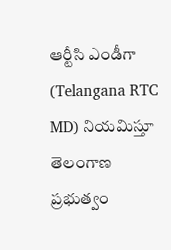ఆర్టీసి ఎండీగా (Telangana RTC MD) నియమిస్తూ తెలంగాణ ప్రభుత్వం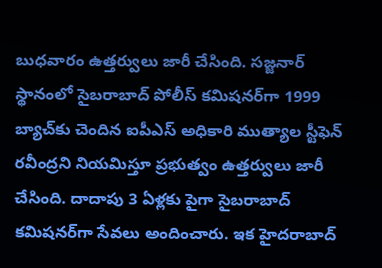బుధవారం ఉత్తర్వులు జారీ చేసింది. సజ్జనార్‌ స్థానంలో సైబరాబాద్ పోలీస్ కమిషనర్‌గా 1999 బ్యాచ్‌కు చెందిన ఐపీఎస్ అధికారి ముత్యాల స్టీఫెన్ రవీంద్రని నియమిస్తూ ప్రభుత్వం ఉత్తర్వులు జారీ చేసింది. దాదాపు 3 ఏళ్లకు పైగా సైబరాబాద్ కమిషనర్‌గా సేవలు అందించారు. ఇక హైదరాబాద్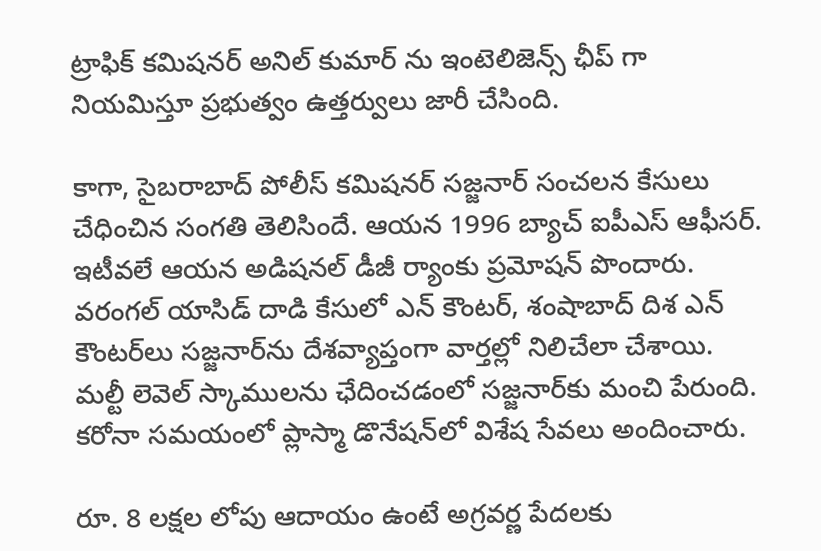ట్రాఫిక్ కమిషనర్ అనిల్ కుమార్ ను ఇంటెలిజెన్స్ ఛీప్ గా నియమిస్తూ ప్రభుత్వం ఉత్తర్వులు జారీ చేసింది.

కాగా, సైబరాబాద్ పోలీస్ కమిషనర్‌ సజ్జనార్‌ సంచలన కేసులు చేధించిన సంగతి తెలిసిందే. ఆయన 1996 బ్యాచ్ ఐపీఎస్ ఆఫీసర్. ఇటీవలే ఆయన అడిషనల్ డీజీ ర్యాంకు ప్రమోషన్ పొందారు. వరంగల్ యాసిడ్ దాడి కేసులో ఎన్ కౌంటర్, శంషాబాద్ దిశ ఎన్ కౌంటర్‌లు సజ్జనార్‌ను దేశవ్యాప్తంగా వార్తల్లో నిలిచేలా చేశాయి. మల్టీ లెవెల్ స్కాములను ఛేదించడంలో సజ్జనార్‌కు మంచి పేరుంది. కరోనా సమయంలో ప్లాస్మా డొనేషన్‌లో విశేష సేవలు అందించారు.

రూ. 8 లక్షల లోపు ఆదాయం ఉంటే అగ్రవర్ణ పేదలకు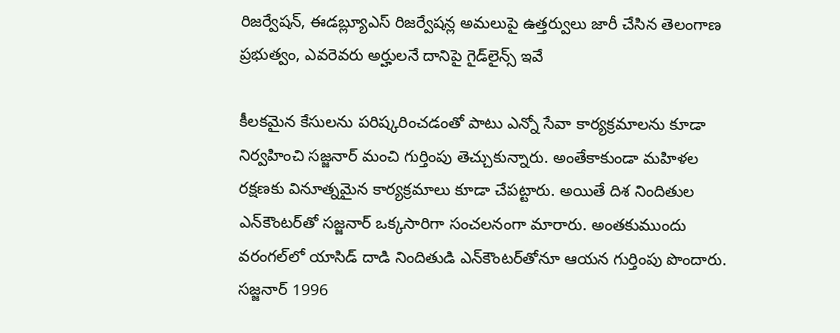రిజర్వేషన్, ఈడబ్ల్యూఎస్‌ రిజర్వేషన్ల అమలుపై ఉత్తర్వులు జారీ చేసిన తెలంగాణ ప్రభుత్వం, ఎవరెవరు అర్హులనే దానిపై గైడ్‌లైన్స్ ఇవే

కీలకమైన కేసులను పరిష్కరించడంతో పాటు ఎన్నో సేవా కార్యక్రమాలను కూడా నిర్వహించి సజ్జనార్ మంచి గుర్తింపు తెచ్చుకున్నారు. అంతేకాకుండా మహిళల రక్షణకు వినూత్నమైన కార్యక్రమాలు కూడా చేపట్టారు. అయితే దిశ నిందితుల ఎన్‌కౌంటర్‌తో సజ్జనార్ ఒక్కసారిగా సంచలనంగా మారారు. అంతకుముందు వరంగల్‌లో యాసిడ్ దాడి నిందితుడి ఎన్‌కౌంటర్‌తోనూ ఆయన గుర్తింపు పొందారు. సజ్జనార్ 1996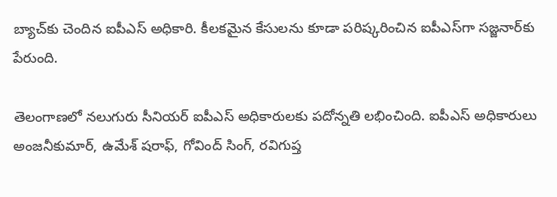బ్యాచ్‌కు చెందిన ఐపీఎస్ అధికారి. కీలకమైన కేసులను కూడా పరిష్కరించిన ఐపీఎస్‌గా సజ్జనార్‌కు పేరుంది.

తెలంగాణలో నలుగురు సీనియర్‌ ఐపీఎస్‌ అధికారులకు పదోన్నతి లభించింది. ఐపీఎస్‌ అధికారులు అంజనీకుమార్‌, ఉమేశ్‌ షరాఫ్, గోవింద్‌ సింగ్‌, రవిగుప్త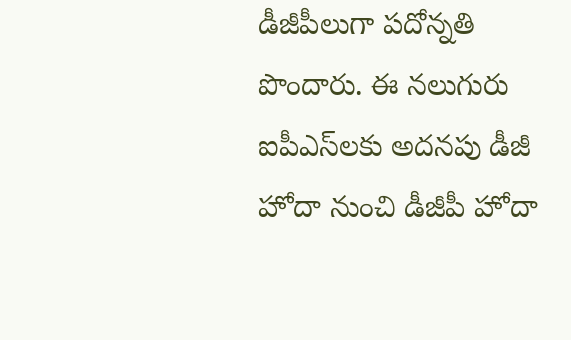డీజీపీలుగా పదోన్నతి పొందారు. ఈ నలుగురు ఐపీఎస్‌లకు అదనపు డీజీ హోదా నుంచి డీజీపీ హోదా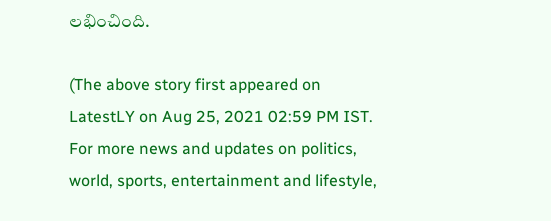లభించింది.

(The above story first appeared on LatestLY on Aug 25, 2021 02:59 PM IST. For more news and updates on politics, world, sports, entertainment and lifestyle,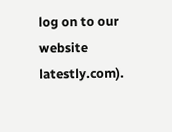log on to our website latestly.com).